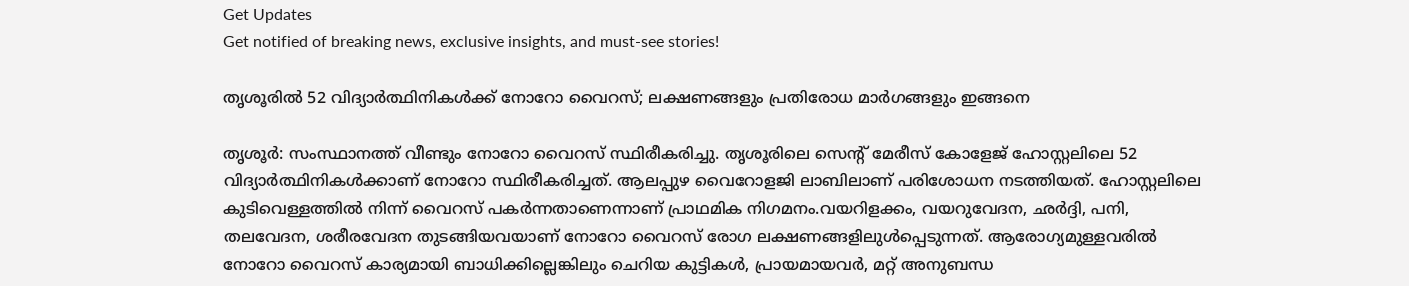Get Updates
Get notified of breaking news, exclusive insights, and must-see stories!

തൃശൂരില്‍ 52 വിദ്യാര്‍ത്ഥിനികള്‍ക്ക് നോറോ വൈറസ്; ലക്ഷണങ്ങളും പ്രതിരോധ മാര്‍ഗങ്ങളും ഇങ്ങനെ

തൃശൂര്‍: സംസ്ഥാനത്ത് വീണ്ടും നോറോ വൈറസ് സ്ഥിരീകരിച്ചു. തൃശൂരിലെ സെന്റ് മേരീസ് കോളേജ് ഹോസ്റ്റലിലെ 52 വിദ്യാര്‍ത്ഥിനികള്‍ക്കാണ് നോറോ സ്ഥിരീകരിച്ചത്. ആലപ്പുഴ വൈറോളജി ലാബിലാണ് പരിശോധന നടത്തിയത്. ഹോസ്റ്റലിലെ കുടിവെള്ളത്തില്‍ നിന്ന് വൈറസ് പകര്‍ന്നതാണെന്നാണ് പ്രാഥമിക നിഗമനം.വയറിളക്കം, വയറുവേദന, ഛര്‍ദ്ദി, പനി, തലവേദന, ശരീരവേദന തുടങ്ങിയവയാണ് നോറോ വൈറസ് രോഗ ലക്ഷണങ്ങളിലുള്‍പ്പെടുന്നത്. ആരോഗ്യമുള്ളവരില്‍ നോറോ വൈറസ് കാര്യമായി ബാധിക്കില്ലെങ്കിലും ചെറിയ കുട്ടികള്‍, പ്രായമായവര്‍, മറ്റ് അനുബന്ധ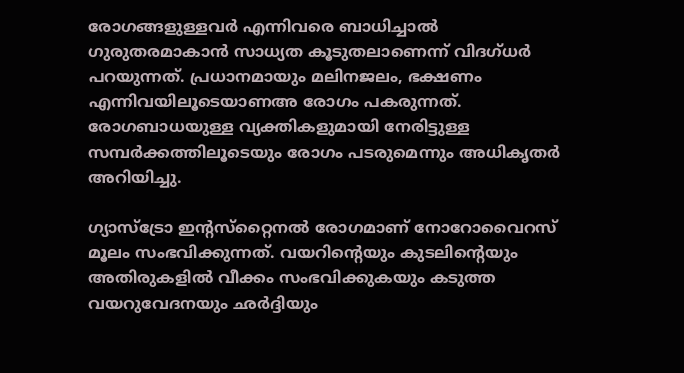രോഗങ്ങളുള്ളവര്‍ എന്നിവരെ ബാധിച്ചാല്‍ ഗുരുതരമാകാന്‍ സാധ്യത കൂടുതലാണെന്ന് വിദഗ്ധര്‍ പറയുന്നത്. പ്രധാനമായും മലിനജലം, ഭക്ഷണം എന്നിവയിലൂടെയാണഅ രോഗം പകരുന്നത്. രോഗബാധയുള്ള വ്യക്തികളുമായി നേരിട്ടുള്ള സമ്പര്‍ക്കത്തിലൂടെയും രോഗം പടരുമെന്നും അധികൃതര്‍ അറിയിച്ചു.

ഗ്യാസ്‌ട്രോ ഇന്റസ്‌റ്റൈനല്‍ രോഗമാണ് നോറോവൈറസ് മൂലം സംഭവിക്കുന്നത്. വയറിന്റെയും കുടലിന്റെയും അതിരുകളില്‍ വീക്കം സംഭവിക്കുകയും കടുത്ത വയറുവേദനയും ഛര്‍ദ്ദിയും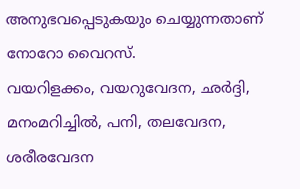അനുഭവപ്പെടുകയും ചെയ്യുന്നതാണ് നോറോ വൈറസ്.
വയറിളക്കം, വയറുവേദന, ഛര്‍ദ്ദി, മനംമറിച്ചില്‍, പനി, തലവേദന, ശരീരവേദന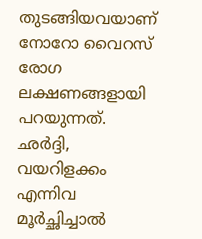തുടങ്ങിയവയാണ് നോറോ വൈറസ് രോഗ ലക്ഷണങ്ങളായി പറയുന്നത്. ഛര്‍ദ്ദി, വയറിളക്കം എന്നിവ മൂര്‍ച്ഛിച്ചാല്‍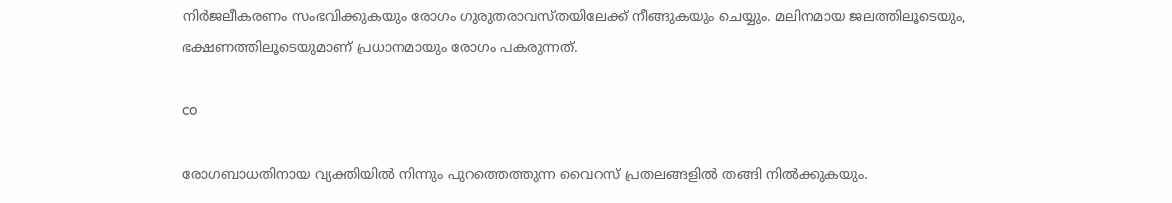നിര്‍ജലീകരണം സംഭവിക്കുകയും രോഗം ഗുരുതരാവസ്തയിലേക്ക് നീങ്ങുകയും ചെയ്യും. മലിനമായ ജലത്തിലൂടെയും, ഭക്ഷണത്തിലൂടെയുമാണ് പ്രധാനമായും രോഗം പകരുന്നത്.

co

രോഗബാധതിനായ വ്യക്തിയില്‍ നിന്നും പുറത്തെത്തുന്ന വൈറസ് പ്രതലങ്ങളില്‍ തങ്ങി നില്‍ക്കുകയും.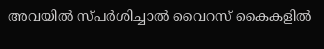അവയില്‍ സ്പര്‍ശിച്ചാല്‍ വൈറസ് കൈകളില്‍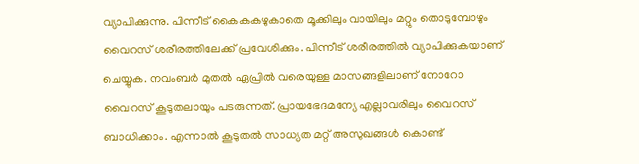വ്യാപിക്കുന്നു. പിന്നീട് കൈകകഴുകാതെ മൂക്കിലും വായിലും മറ്റും തൊടുമ്പോഴും വൈറസ് ശരീരത്തിലേക്ക് പ്രവേശിക്കും. പിന്നീട് ശരീരത്തില്‍ വ്യാപിക്കുകയാണ് ചെയ്യുക. നവംബര്‍ മുതല്‍ ഏപ്രില്‍ വരെയുള്ള മാസങ്ങളിലാണ് നോറോ വൈറസ് കൂടുതലായും പടരുന്നത്. പ്രായഭേദമന്യേ എല്ലാവരിലും വൈറസ് ബാധിക്കാം. എന്നാല്‍ കൂടുതല്‍ സാധ്യത മറ്റ് അസുഖങ്ങള്‍ കൊണ്ട്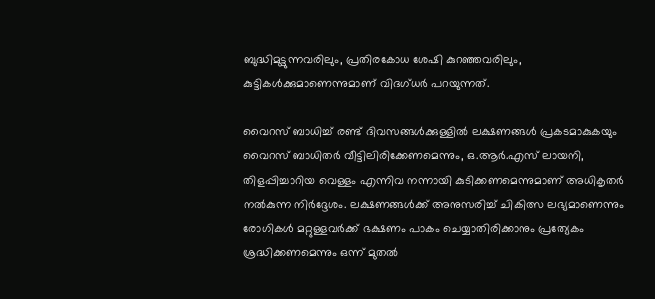ബുദ്ധിമുട്ടുന്നവരിലും, പ്രതിരകോധ ശേഷി കുറഞ്ഞവരിലും, കുട്ടികള്‍ക്കുമാണെന്നുമാണ് വിദഗ്ധര്‍ പറയുന്നത്.

വൈറസ് ബാധിച്ച് രണ്ട് ദിവസങ്ങള്‍ക്കുള്ളില്‍ ലക്ഷണങ്ങള്‍ പ്രകടമാകുകയും വൈറസ് ബാധിതര്‍ വീട്ടിലിരിക്കേണമെന്നും, ഒ.ആര്‍.എസ് ലായനി, തിളപ്പിച്ചാറിയ വെള്ളം എന്നിവ നന്നായി കുടിക്കണമെന്നുമാണ് അധികൃതര്‍ നല്‍കുന്ന നിര്‍ദ്ദേശം. ലക്ഷണങ്ങള്‍ക്ക് അനുസരിച്ച് ചികിത്സ ലഭ്യമാണെന്നും രോഗികള്‍ മറ്റുള്ളവര്‍ക്ക് ഭക്ഷണം പാകം ചെയ്യാതിരിക്കാനും പ്രത്യേകം ശ്രദ്ധിക്കണമെന്നും ഒന്ന് മുതല്‍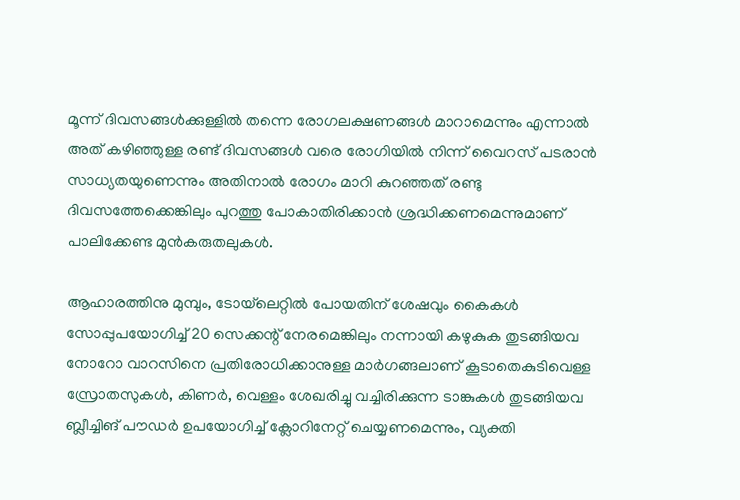മൂന്ന് ദിവസങ്ങള്‍ക്കുള്ളില്‍ തന്നെ രോഗലക്ഷണങ്ങള്‍ മാറാമെന്നും എന്നാല്‍ അത് കഴിഞ്ഞുള്ള രണ്ട് ദിവസങ്ങള്‍ വരെ രോഗിയില്‍ നിന്ന് വൈറസ് പടരാന്‍ സാധ്യതയുണെന്നും അതിനാല്‍ രോഗം മാറി കുറഞ്ഞത് രണ്ടു ദിവസത്തേക്കെങ്കിലും പുറത്തു പോകാതിരിക്കാന്‍ ശ്രദ്ധിക്കണമെന്നുമാണ് പാലിക്കേണ്ട മുന്‍കരുതലുകള്‍.

ആഹാരത്തിനു മുമ്പും, ടോയ്‌ലെറ്റില്‍ പോയതിന് ശേഷവും കൈകള്‍ സോപ്പുപയോഗിച്ച് 20 സെക്കന്റ് നേരമെങ്കിലും നന്നായി കഴുകുക തുടങ്ങിയവ നോറോ വാറസിനെ പ്രതിരോധിക്കാനുള്ള മാര്‍ഗങ്ങലാണ് കൂടാതെകുടിവെള്ള സ്രോതസുകള്‍, കിണര്‍, വെള്ളം ശേഖരിച്ചു വച്ചിരിക്കുന്ന ടാങ്കുകള്‍ തുടങ്ങിയവ ബ്ലീച്ചിങ് പൗഡര്‍ ഉപയോഗിച്ച് ക്ലോറിനേറ്റ് ചെയ്യണമെന്നും, വ്യക്തി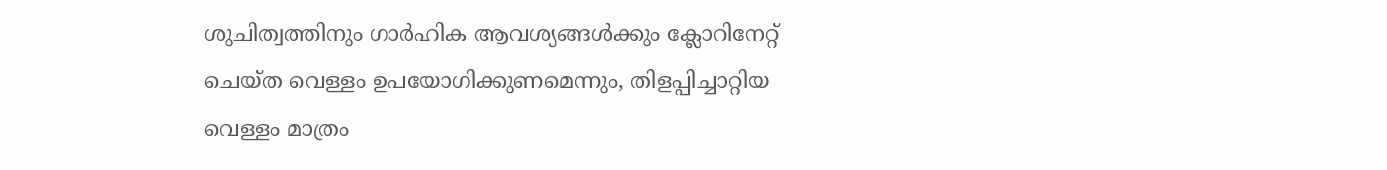ശുചിത്വത്തിനും ഗാര്‍ഹിക ആവശ്യങ്ങള്‍ക്കും ക്ലോറിനേറ്റ് ചെയ്ത വെള്ളം ഉപയോഗിക്കുണമെന്നും, തിളപ്പിച്ചാറ്റിയ വെള്ളം മാത്രം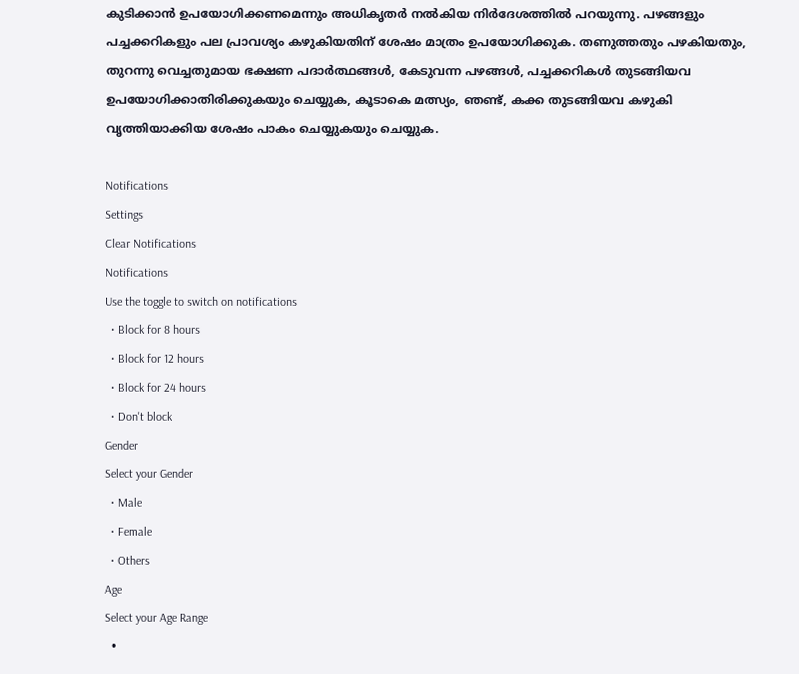കുടിക്കാന്‍ ഉപയോഗിക്കണമെന്നും അധികൃതര്‍ നല്‍കിയ നിര്‍ദേശത്തില്‍ പറയുന്നു. പഴങ്ങളും പച്ചക്കറികളും പല പ്രാവശ്യം കഴുകിയതിന് ശേഷം മാത്രം ഉപയോഗിക്കുക. തണുത്തതും പഴകിയതും, തുറന്നു വെച്ചതുമായ ഭക്ഷണ പദാര്‍ത്ഥങ്ങള്‍, കേടുവന്ന പഴങ്ങള്‍, പച്ചക്കറികള്‍ തുടങ്ങിയവ ഉപയോഗിക്കാതിരിക്കുകയും ചെയ്യുക, കൂടാകെ മത്സ്യം, ഞണ്ട്, കക്ക തുടങ്ങിയവ കഴുകി വൃത്തിയാക്കിയ ശേഷം പാകം ചെയ്യുകയും ചെയ്യുക.

Notifications
Settings
Clear Notifications
Notifications
Use the toggle to switch on notifications
  • Block for 8 hours
  • Block for 12 hours
  • Block for 24 hours
  • Don't block
Gender
Select your Gender
  • Male
  • Female
  • Others
Age
Select your Age Range
  •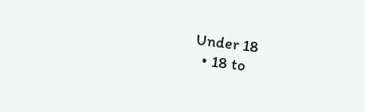Under 18
  • 18 to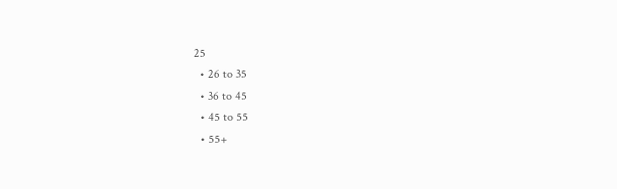25
  • 26 to 35
  • 36 to 45
  • 45 to 55
  • 55+